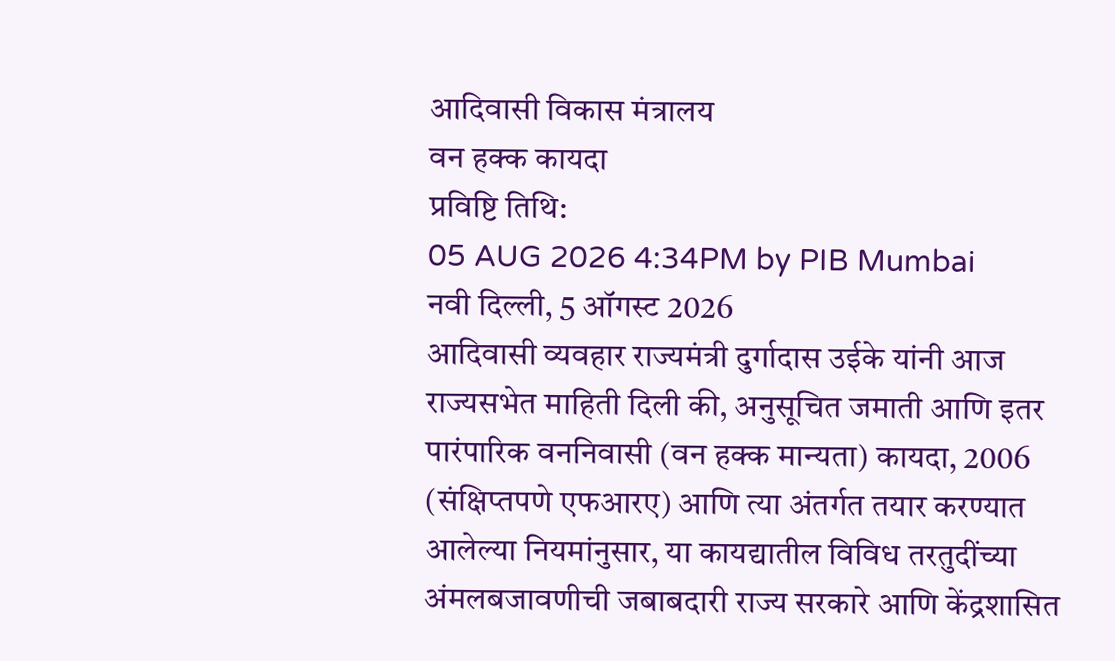आदिवासी विकास मंत्रालय
वन हक्क कायदा
प्रविष्टि तिथि:
05 AUG 2026 4:34PM by PIB Mumbai
नवी दिल्ली, 5 ऑगस्ट 2026
आदिवासी व्यवहार राज्यमंत्री दुर्गादास उईके यांनी आज राज्यसभेत माहिती दिली की, अनुसूचित जमाती आणि इतर पारंपारिक वननिवासी (वन हक्क मान्यता) कायदा, 2006 (संक्षिप्तपणे एफआरए) आणि त्या अंतर्गत तयार करण्यात आलेल्या नियमांनुसार, या कायद्यातील विविध तरतुदींच्या अंमलबजावणीची जबाबदारी राज्य सरकारे आणि केंद्रशासित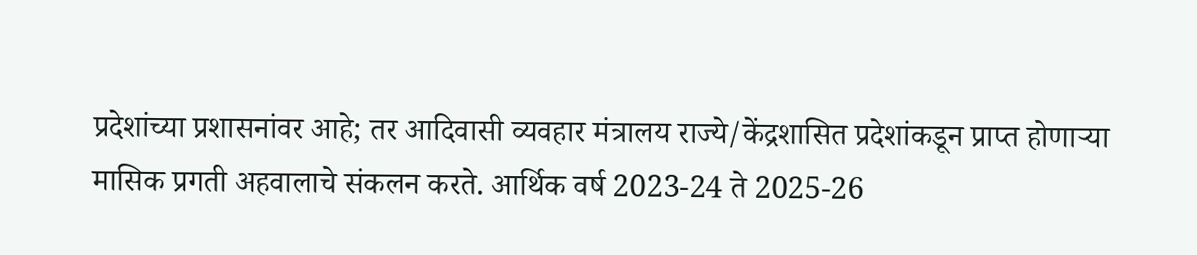प्रदेशांच्या प्रशासनांवर आहे; तर आदिवासी व्यवहार मंत्रालय राज्ये/केंद्रशासित प्रदेशांकडून प्राप्त होणाऱ्या मासिक प्रगती अहवालाचे संकलन करते. आर्थिक वर्ष 2023-24 ते 2025-26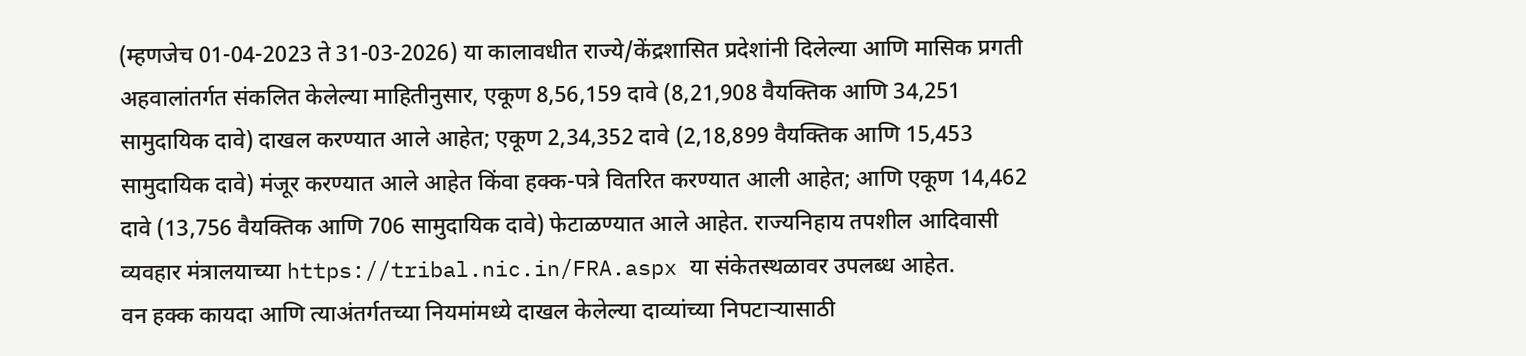(म्हणजेच 01-04-2023 ते 31-03-2026) या कालावधीत राज्ये/केंद्रशासित प्रदेशांनी दिलेल्या आणि मासिक प्रगती अहवालांतर्गत संकलित केलेल्या माहितीनुसार, एकूण 8,56,159 दावे (8,21,908 वैयक्तिक आणि 34,251 सामुदायिक दावे) दाखल करण्यात आले आहेत; एकूण 2,34,352 दावे (2,18,899 वैयक्तिक आणि 15,453 सामुदायिक दावे) मंजूर करण्यात आले आहेत किंवा हक्क-पत्रे वितरित करण्यात आली आहेत; आणि एकूण 14,462 दावे (13,756 वैयक्तिक आणि 706 सामुदायिक दावे) फेटाळण्यात आले आहेत. राज्यनिहाय तपशील आदिवासी व्यवहार मंत्रालयाच्या https://tribal.nic.in/FRA.aspx या संकेतस्थळावर उपलब्ध आहेत.
वन हक्क कायदा आणि त्याअंतर्गतच्या नियमांमध्ये दाखल केलेल्या दाव्यांच्या निपटाऱ्यासाठी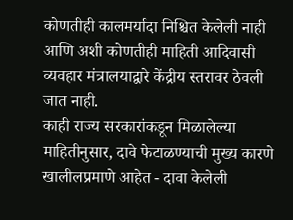कोणतीही कालमर्यादा निश्चित केलेली नाही आणि अशी कोणतीही माहिती आदिवासी व्यवहार मंत्रालयाद्वारे केंद्रीय स्तरावर ठेवली जात नाही.
काही राज्य सरकारांकडून मिळालेल्या माहितीनुसार, दावे फेटाळण्याची मुख्य कारणे खालीलप्रमाणे आहेत - दावा केलेली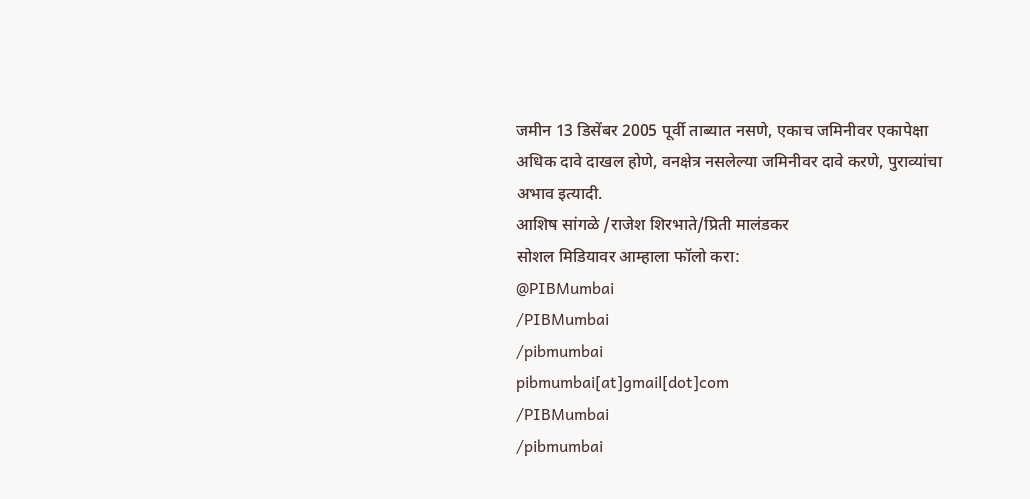जमीन 13 डिसेंबर 2005 पूर्वी ताब्यात नसणे, एकाच जमिनीवर एकापेक्षा अधिक दावे दाखल होणे, वनक्षेत्र नसलेल्या जमिनीवर दावे करणे, पुराव्यांचा अभाव इत्यादी.
आशिष सांगळे /राजेश शिरभाते/प्रिती मालंडकर
सोशल मिडियावर आम्हाला फॉलो करा:
@PIBMumbai
/PIBMumbai
/pibmumbai
pibmumbai[at]gmail[dot]com
/PIBMumbai
/pibmumbai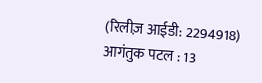(रिलीज़ आईडी: 2294918)
आगंतुक पटल : 13